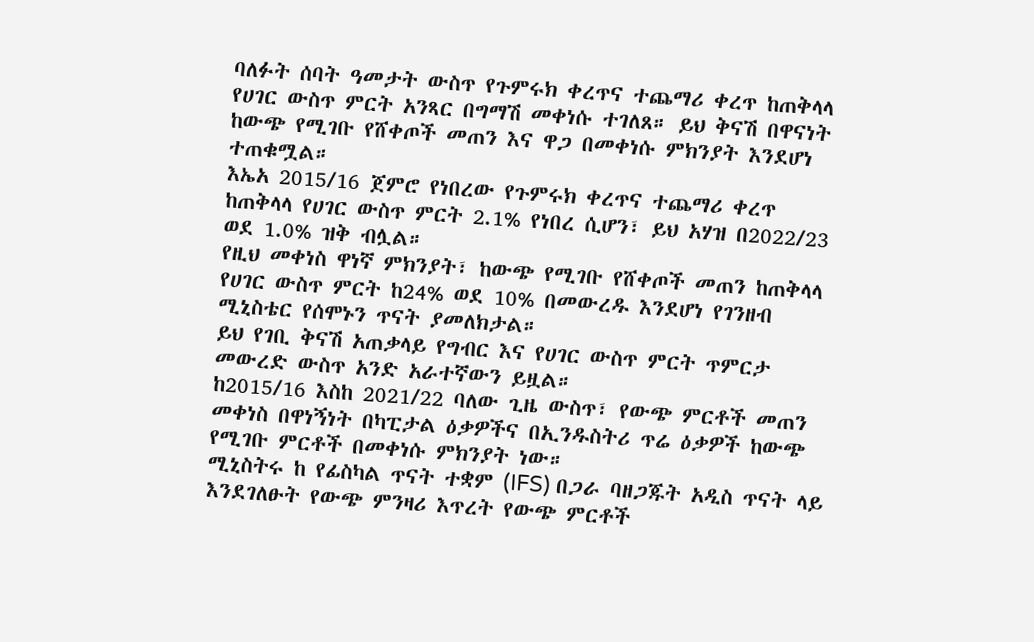ባለፉት ሰባት ዓመታት ውስጥ የጉምሩክ ቀረጥና ተጨማሪ ቀረጥ ከጠቅላላ የሀገር ውስጥ ምርት አንጻር በግማሽ መቀነሱ ተገለጸ። ይህ ቅናሽ በዋናነት ከውጭ የሚገቡ የሸቀጦች መጠን እና ዋጋ በመቀነሱ ምክንያት እንደሆነ ተጠቁሟል።
እኤአ 2015/16 ጀምሮ የነበረው የጉምሩክ ቀረጥና ተጨማሪ ቀረጥ ከጠቅላላ የሀገር ውስጥ ምርት 2.1% የነበረ ሲሆን፣ ይህ አሃዝ በ2022/23 ወደ 1.0% ዝቅ ብሏል።
የዚህ መቀነስ ዋነኛ ምክንያት፣ ከውጭ የሚገቡ የሸቀጦች መጠን ከጠቅላላ የሀገር ውስጥ ምርት ከ24% ወደ 10% በመውረዱ እንደሆነ የገንዘብ ሚኒስቴር የሰሞኑን ጥናት ያመለክታል።
ይህ የገቢ ቅናሽ አጠቃላይ የግብር እና የሀገር ውስጥ ምርት ጥምርታ መውረድ ውስጥ አንድ አራተኛውን ይዟል።
ከ2015/16 እስከ 2021/22 ባለው ጊዜ ውስጥ፣ የውጭ ምርቶች መጠን መቀነስ በዋነኝነት በካፒታል ዕቃዎችና በኢንዱስትሪ ጥሬ ዕቃዎች ከውጭ የሚገቡ ምርቶች በመቀነሱ ምክንያት ነው።
ሚኒስትሩ ከ የፊስካል ጥናት ተቋም (IFS) በጋራ ባዘጋጁት አዲስ ጥናት ላይ እንደገለፁት የውጭ ምንዛሪ እጥረት የውጭ ምርቶች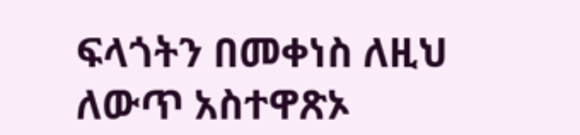ፍላጎትን በመቀነስ ለዚህ ለውጥ አስተዋጽኦ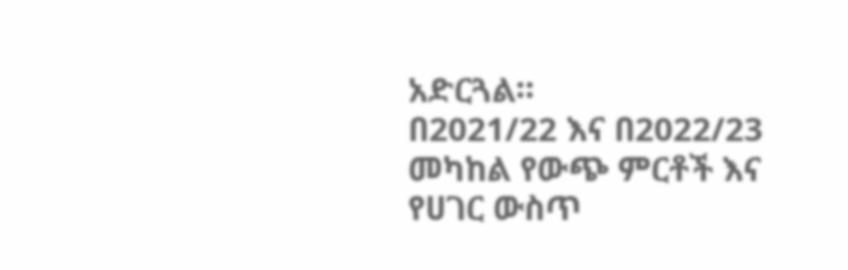አድርጓል።
በ2021/22 እና በ2022/23 መካከል የውጭ ምርቶች እና የሀገር ውስጥ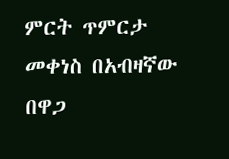ምርት ጥምርታ መቀነስ በአብዛኛው በዋጋ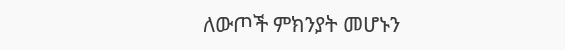ለውጦች ምክንያት መሆኑን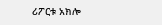ሪፖርቱ አክሎ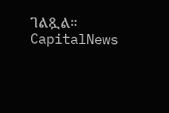ገልጿል።
CapitalNews